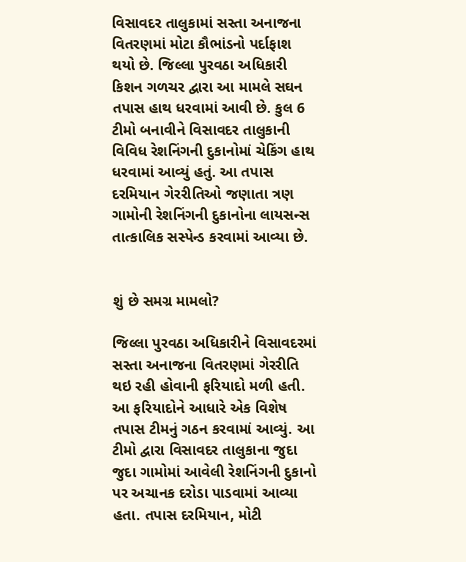વિસાવદર તાલુકામાં સસ્તા અનાજના વિતરણમાં મોટા કૌભાંડનો પર્દાફાશ થયો છે. જિલ્લા પુરવઠા અધિકારી કિશન ગળચર દ્વારા આ મામલે સઘન તપાસ હાથ ધરવામાં આવી છે. કુલ 6 ટીમો બનાવીને વિસાવદર તાલુકાની વિવિધ રેશનિંગની દુકાનોમાં ચેકિંગ હાથ ધરવામાં આવ્યું હતું. આ તપાસ દરમિયાન ગેરરીતિઓ જણાતા ત્રણ ગામોની રેશનિંગની દુકાનોના લાયસન્સ તાત્કાલિક સસ્પેન્ડ કરવામાં આવ્યા છે.


શું છે સમગ્ર મામલો?

જિલ્લા પુરવઠા અધિકારીને વિસાવદરમાં સસ્તા અનાજના વિતરણમાં ગેરરીતિ થઇ રહી હોવાની ફરિયાદો મળી હતી. આ ફરિયાદોને આધારે એક વિશેષ તપાસ ટીમનું ગઠન કરવામાં આવ્યું. આ ટીમો દ્વારા વિસાવદર તાલુકાના જુદા જુદા ગામોમાં આવેલી રેશનિંગની દુકાનો પર અચાનક દરોડા પાડવામાં આવ્યા હતા. તપાસ દરમિયાન, મોટી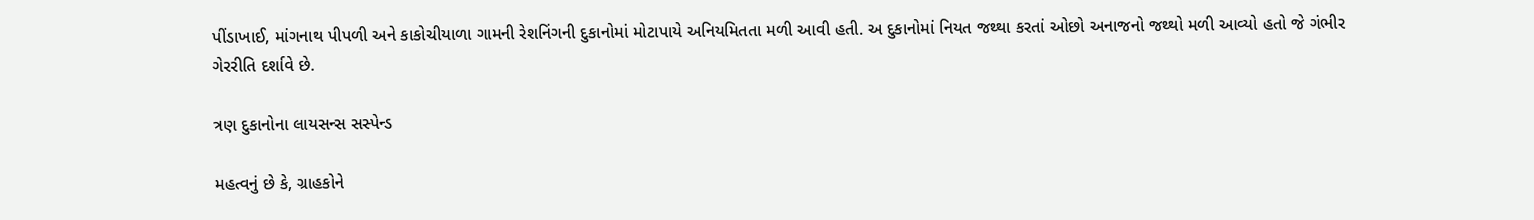પીંડાખાઈ, માંગનાથ પીપળી અને કાકોચીયાળા ગામની રેશનિંગની દુકાનોમાં મોટાપાયે અનિયમિતતા મળી આવી હતી. અ દુકાનોમાં નિયત જથ્થા કરતાં ઓછો અનાજનો જથ્થો મળી આવ્યો હતો જે ગંભીર ગેરરીતિ દર્શાવે છે.

ત્રણ દુકાનોના લાયસન્સ સસ્પેન્ડ

મહત્વનું છે કે, ગ્રાહકોને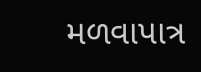મળવાપાત્ર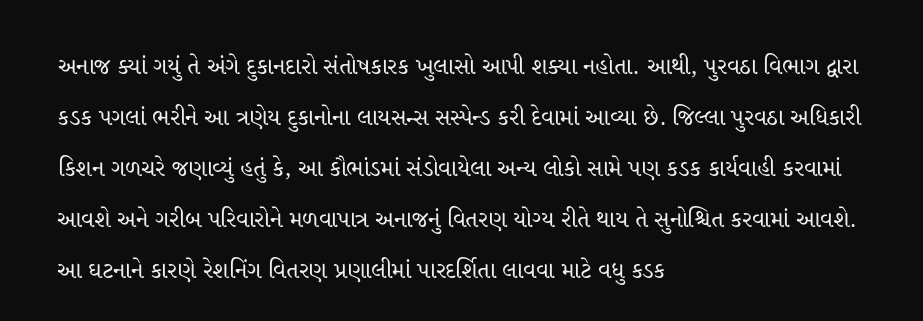અનાજ ક્યાં ગયું તે અંગે દુકાનદારો સંતોષકારક ખુલાસો આપી શક્યા નહોતા. આથી, પુરવઠા વિભાગ દ્વારા કડક પગલાં ભરીને આ ત્રણેય દુકાનોના લાયસન્સ સસ્પેન્ડ કરી દેવામાં આવ્યા છે. જિલ્લા પુરવઠા અધિકારી કિશન ગળચરે જણાવ્યું હતું કે, આ કૌભાંડમાં સંડોવાયેલા અન્ય લોકો સામે પણ કડક કાર્યવાહી કરવામાં આવશે અને ગરીબ પરિવારોને મળવાપાત્ર અનાજનું વિતરણ યોગ્ય રીતે થાય તે સુનોશ્ચિત કરવામાં આવશે. આ ઘટનાને કારણે રેશનિંગ વિતરણ પ્રણાલીમાં પારદર્શિતા લાવવા માટે વધુ કડક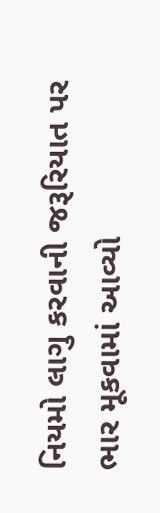નિયમો લાગુ કરવાની જરૂરિયાત પર ભાર મૂકવામાં આવ્યો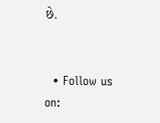છે.


  • Follow us on: